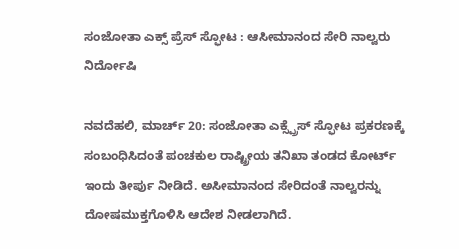ಸಂಜೋತಾ ಎಕ್ಸ್ ಪ್ರೆಸ್ ಸ್ಫೋಟ : ಆಸೀಮಾನಂದ ಸೇರಿ ನಾಲ್ವರು ನಿರ್ದೋಷಿ

ನವದೆಹಲಿ, ಮಾರ್ಚ್ 20: ಸಂಜೋತಾ ಎಕ್ಸ್ಪ್ರೆಸ್ ಸ್ಫೋಟ ಪ್ರಕರಣಕ್ಕೆ ಸಂಬಂಧಿಸಿದಂತೆ ಪಂಚಕುಲ ರಾಷ್ಟ್ರೀಯ ತನಿಖಾ ತಂಡದ ಕೋರ್ಟ್ ಇಂದು ತೀರ್ಪು ನೀಡಿದೆ. ಅಸೀಮಾನಂದ ಸೇರಿದಂತೆ ನಾಲ್ವರನ್ನು ದೋಷಮುಕ್ತಗೊಳಿಸಿ ಆದೇಶ ನೀಡಲಾಗಿದೆ.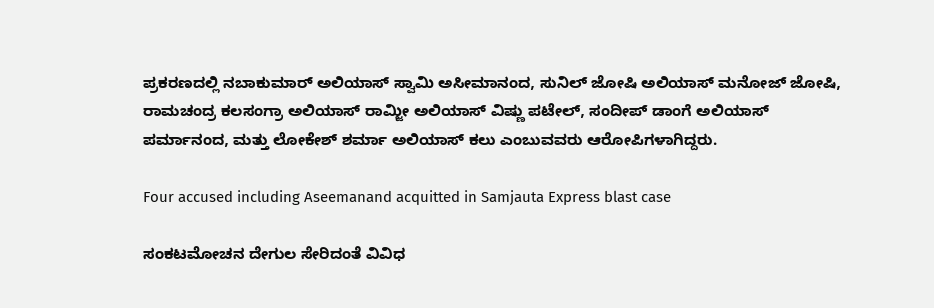ಪ್ರಕರಣದಲ್ಲಿ ನಬಾಕುಮಾರ್ ಅಲಿಯಾಸ್ ಸ್ವಾಮಿ ಅಸೀಮಾನಂದ, ಸುನಿಲ್ ಜೋಷಿ ಅಲಿಯಾಸ್ ಮನೋಜ್ ಜೋಷಿ, ರಾಮಚಂದ್ರ ಕಲಸಂಗ್ರಾ ಅಲಿಯಾಸ್ ರಾಮ್ಜೀ ಅಲಿಯಾಸ್ ವಿಷ್ಣು ಪಟೇಲ್, ಸಂದೀಪ್ ಡಾಂಗೆ ಅಲಿಯಾಸ್ ಪರ್ಮಾನಂದ, ಮತ್ತು ಲೋಕೇಶ್ ಶರ್ಮಾ ಅಲಿಯಾಸ್ ಕಲು ಎಂಬುವವರು ಆರೋಪಿಗಳಾಗಿದ್ದರು.

Four accused including Aseemanand acquitted in Samjauta Express blast case

ಸಂಕಟಮೋಚನ ದೇಗುಲ ಸೇರಿದಂತೆ ವಿವಿಧ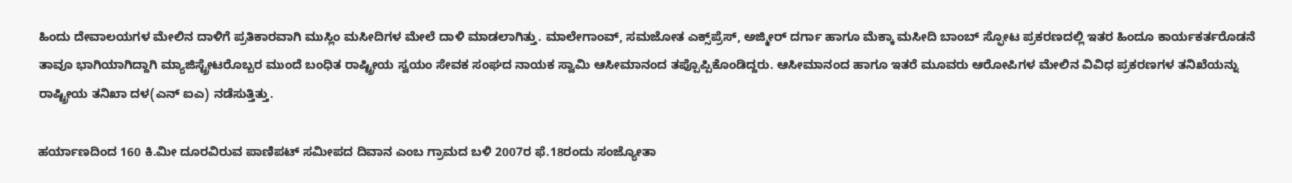ಹಿಂದು ದೇವಾಲಯಗಳ ಮೇಲಿನ ದಾಳಿಗೆ ಪ್ರತಿಕಾರವಾಗಿ ಮುಸ್ಲಿಂ ಮಸೀದಿಗಳ ಮೇಲೆ ದಾಳಿ ಮಾಡಲಾಗಿತ್ತು. ಮಾಲೇಗಾಂವ್, ಸಮಜೋತ ಎಕ್ಸ್‌ಪ್ರೆಸ್, ಅಜ್ಮೀರ್ ದರ್ಗಾ ಹಾಗೂ ಮೆಕ್ಕಾ ಮಸೀದಿ ಬಾಂಬ್‌ ಸ್ಫೋಟ ಪ್ರಕರಣದಲ್ಲಿ ಇತರ ಹಿಂದೂ ಕಾರ್ಯಕರ್ತರೊಡನೆ ತಾವೂ ಭಾಗಿಯಾಗಿದ್ದಾಗಿ ಮ್ಯಾಜಿಸ್ಟ್ರೇಟರೊಬ್ಬರ ಮುಂದೆ ಬಂಧಿತ ರಾಷ್ಟ್ರೀಯ ಸ್ವಯಂ ಸೇವಕ ಸಂಘದ ನಾಯಕ ಸ್ವಾಮಿ ಆಸೀಮಾನಂದ ತಪ್ಪೊಪ್ಪಿಕೊಂಡಿದ್ದರು. ಆಸೀಮಾನಂದ ಹಾಗೂ ಇತರೆ ಮೂವರು ಆರೋಪಿಗಳ ಮೇಲಿನ ವಿವಿಧ ಪ್ರಕರಣಗಳ ತನಿಖೆಯನ್ನು ರಾಷ್ಟ್ರೀಯ ತನಿಖಾ ದಳ(ಎನ್ ಐಎ) ನಡೆಸುತ್ತಿತ್ತು.

ಹರ್ಯಾಣದಿಂದ 160 ಕಿ.ಮೀ ದೂರವಿರುವ ಪಾಣಿಪಟ್ ಸಮೀಪದ ದಿವಾನ ಎಂಬ ಗ್ರಾಮದ ಬಳಿ 2007ರ ಫೆ.18ರಂದು ಸಂಜ್ಯೋತಾ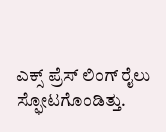ಎಕ್ಸ್ ಪ್ರೆಸ್ ಲಿಂಗ್ ರೈಲು ಸ್ಫೋಟಗೊಂಡಿತ್ತು.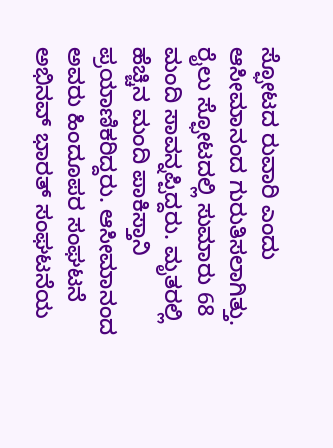ಸ್ಫೋಟದ ರುವಾರಿ ಎಂದು ಆಸೀಮಾನಂದ ಗುರುತಿಸಲಾಗಿತ್ತು. ರೈಲು ಸ್ಫೋಟದಲ್ಲಿ ಸುಮಾರು 68 ಮಂದಿ ಸಾವನ್ನಪ್ಪಿದ್ದರು. ಮೃತರಲ್ಲಿ ಹೆಚ್ಚಿನ ಮಂದಿ ಪಾಕಿಸ್ತಾನಿ ಪ್ರಯಾಣಿಕರಿದ್ದರು. ಆಸೀಮಾನಂದ ಅವರು ಹಿಂದೂಪರ ಸಂಘಟನೆ ಅಭಿನವ್ ಭಾರತ್ ಸಂಘಟನೆಯ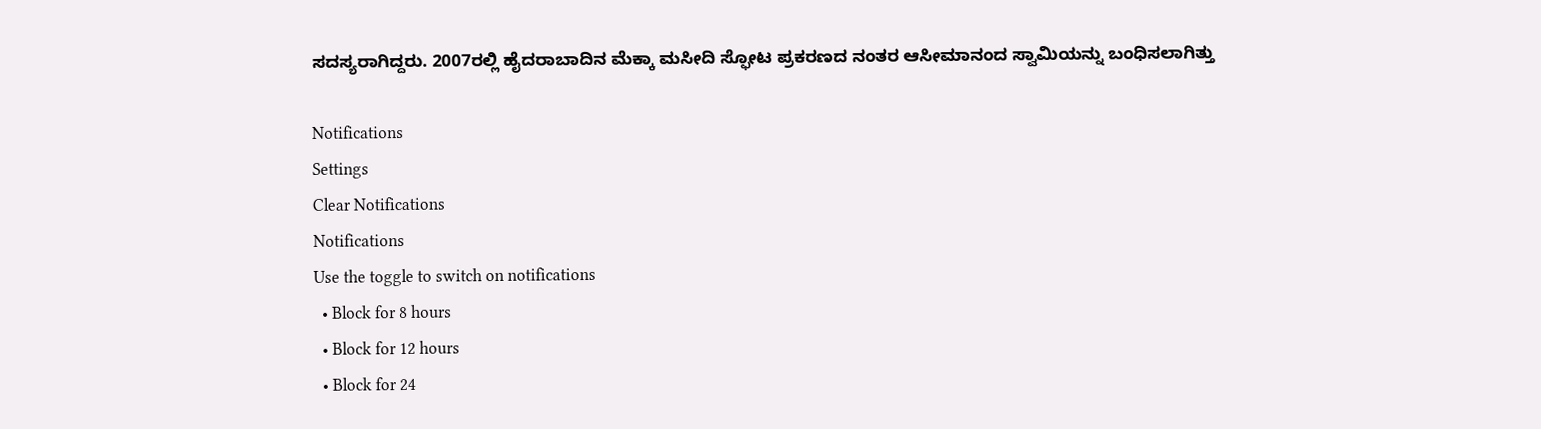ಸದಸ್ಯರಾಗಿದ್ದರು. 2007ರಲ್ಲಿ ಹೈದರಾಬಾದಿನ ಮೆಕ್ಕಾ ಮಸೀದಿ ಸ್ಫೋಟ ಪ್ರಕರಣದ ನಂತರ ಆಸೀಮಾನಂದ ಸ್ವಾಮಿಯನ್ನು ಬಂಧಿಸಲಾಗಿತ್ತು

Notifications
Settings
Clear Notifications
Notifications
Use the toggle to switch on notifications
  • Block for 8 hours
  • Block for 12 hours
  • Block for 24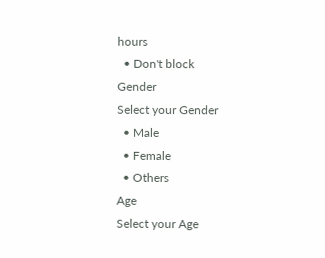hours
  • Don't block
Gender
Select your Gender
  • Male
  • Female
  • Others
Age
Select your Age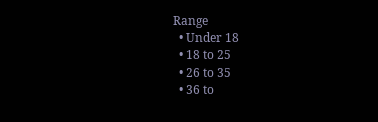Range
  • Under 18
  • 18 to 25
  • 26 to 35
  • 36 to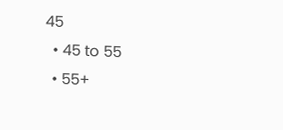45
  • 45 to 55
  • 55+